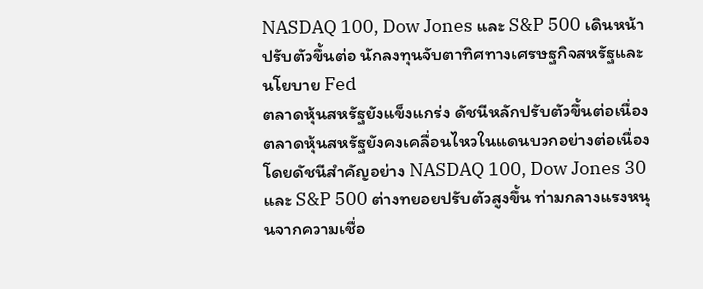NASDAQ 100, Dow Jones และ S&P 500 เดินหน้าปรับตัวขึ้นต่อ นักลงทุนจับตาทิศทางเศรษฐกิจสหรัฐและนโยบาย Fed
ตลาดหุ้นสหรัฐยังแข็งแกร่ง ดัชนีหลักปรับตัวขึ้นต่อเนื่อง
ตลาดหุ้นสหรัฐยังคงเคลื่อนไหวในแดนบวกอย่างต่อเนื่อง โดยดัชนีสำคัญอย่าง NASDAQ 100, Dow Jones 30 และ S&P 500 ต่างทยอยปรับตัวสูงขึ้น ท่ามกลางแรงหนุนจากความเชื่อ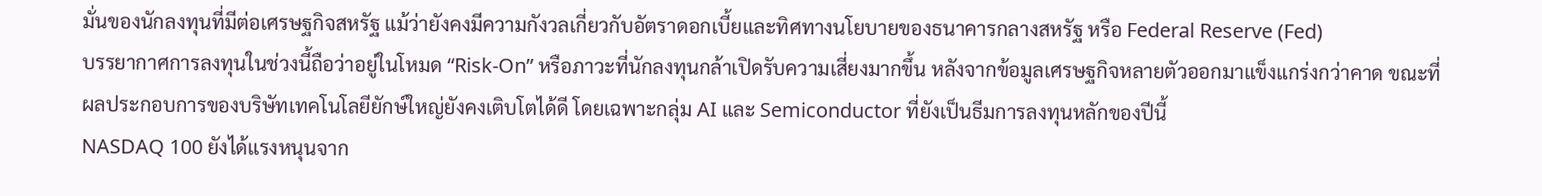มั่นของนักลงทุนที่มีต่อเศรษฐกิจสหรัฐ แม้ว่ายังคงมีความกังวลเกี่ยวกับอัตราดอกเบี้ยและทิศทางนโยบายของธนาคารกลางสหรัฐ หรือ Federal Reserve (Fed)
บรรยากาศการลงทุนในช่วงนี้ถือว่าอยู่ในโหมด “Risk-On” หรือภาวะที่นักลงทุนกล้าเปิดรับความเสี่ยงมากขึ้น หลังจากข้อมูลเศรษฐกิจหลายตัวออกมาแข็งแกร่งกว่าคาด ขณะที่ผลประกอบการของบริษัทเทคโนโลยียักษ์ใหญ่ยังคงเติบโตได้ดี โดยเฉพาะกลุ่ม AI และ Semiconductor ที่ยังเป็นธีมการลงทุนหลักของปีนี้
NASDAQ 100 ยังได้แรงหนุนจาก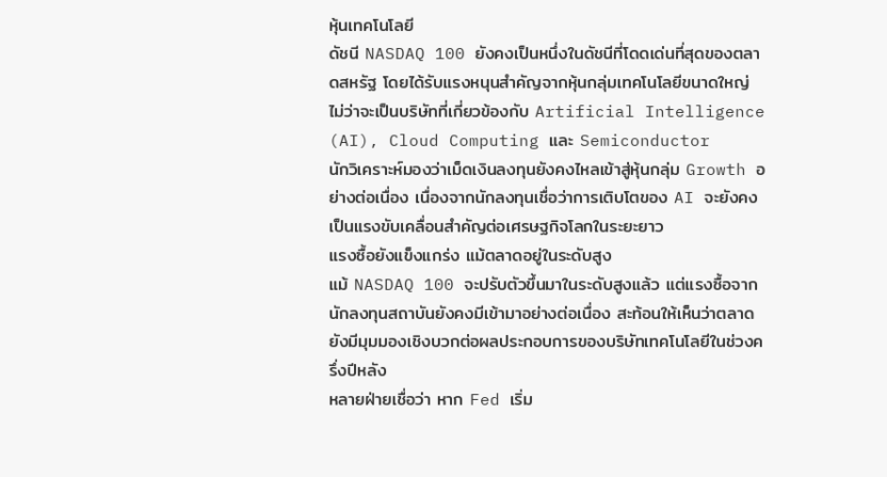หุ้นเทคโนโลยี
ดัชนี NASDAQ 100 ยังคงเป็นหนึ่งในดัชนีที่โดดเด่นที่สุดของตลาดสหรัฐ โดยได้รับแรงหนุนสำคัญจากหุ้นกลุ่มเทคโนโลยีขนาดใหญ่ ไม่ว่าจะเป็นบริษัทที่เกี่ยวข้องกับ Artificial Intelligence (AI), Cloud Computing และ Semiconductor
นักวิเคราะห์มองว่าเม็ดเงินลงทุนยังคงไหลเข้าสู่หุ้นกลุ่ม Growth อย่างต่อเนื่อง เนื่องจากนักลงทุนเชื่อว่าการเติบโตของ AI จะยังคงเป็นแรงขับเคลื่อนสำคัญต่อเศรษฐกิจโลกในระยะยาว
แรงซื้อยังแข็งแกร่ง แม้ตลาดอยู่ในระดับสูง
แม้ NASDAQ 100 จะปรับตัวขึ้นมาในระดับสูงแล้ว แต่แรงซื้อจากนักลงทุนสถาบันยังคงมีเข้ามาอย่างต่อเนื่อง สะท้อนให้เห็นว่าตลาดยังมีมุมมองเชิงบวกต่อผลประกอบการของบริษัทเทคโนโลยีในช่วงครึ่งปีหลัง
หลายฝ่ายเชื่อว่า หาก Fed เริ่ม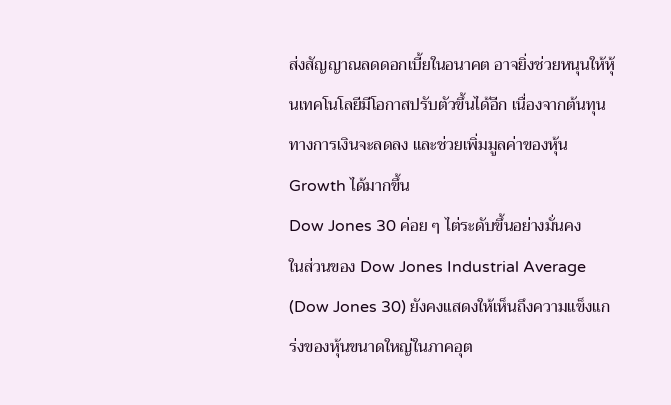ส่งสัญญาณลดดอกเบี้ยในอนาคต อาจยิ่งช่วยหนุนให้หุ้นเทคโนโลยีมีโอกาสปรับตัวขึ้นได้อีก เนื่องจากต้นทุนทางการเงินจะลดลง และช่วยเพิ่มมูลค่าของหุ้น Growth ได้มากขึ้น
Dow Jones 30 ค่อย ๆ ไต่ระดับขึ้นอย่างมั่นคง
ในส่วนของ Dow Jones Industrial Average (Dow Jones 30) ยังคงแสดงให้เห็นถึงความแข็งแกร่งของหุ้นขนาดใหญ่ในภาคอุต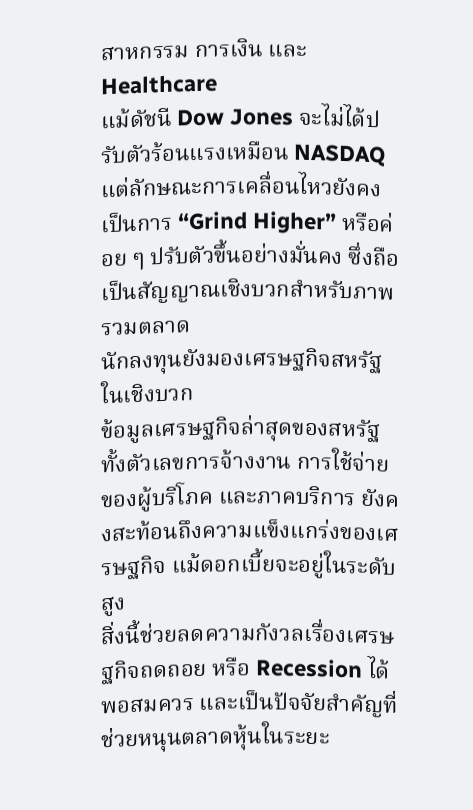สาหกรรม การเงิน และ Healthcare
แม้ดัชนี Dow Jones จะไม่ได้ปรับตัวร้อนแรงเหมือน NASDAQ แต่ลักษณะการเคลื่อนไหวยังคงเป็นการ “Grind Higher” หรือค่อย ๆ ปรับตัวขึ้นอย่างมั่นคง ซึ่งถือเป็นสัญญาณเชิงบวกสำหรับภาพรวมตลาด
นักลงทุนยังมองเศรษฐกิจสหรัฐในเชิงบวก
ข้อมูลเศรษฐกิจล่าสุดของสหรัฐ ทั้งตัวเลขการจ้างงาน การใช้จ่ายของผู้บริโภค และภาคบริการ ยังคงสะท้อนถึงความแข็งแกร่งของเศรษฐกิจ แม้ดอกเบี้ยจะอยู่ในระดับสูง
สิ่งนี้ช่วยลดความกังวลเรื่องเศรษฐกิจถดถอย หรือ Recession ได้พอสมควร และเป็นปัจจัยสำคัญที่ช่วยหนุนตลาดหุ้นในระยะ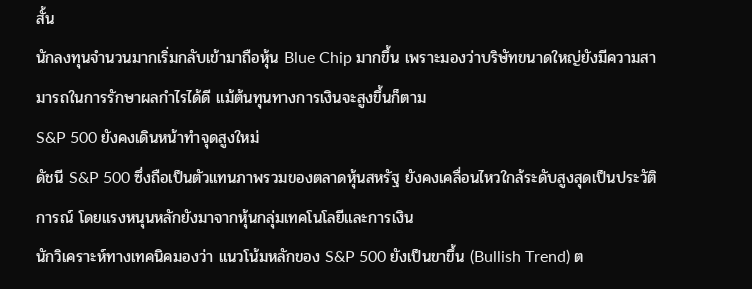สั้น
นักลงทุนจำนวนมากเริ่มกลับเข้ามาถือหุ้น Blue Chip มากขึ้น เพราะมองว่าบริษัทขนาดใหญ่ยังมีความสามารถในการรักษาผลกำไรได้ดี แม้ต้นทุนทางการเงินจะสูงขึ้นก็ตาม
S&P 500 ยังคงเดินหน้าทำจุดสูงใหม่
ดัชนี S&P 500 ซึ่งถือเป็นตัวแทนภาพรวมของตลาดหุ้นสหรัฐ ยังคงเคลื่อนไหวใกล้ระดับสูงสุดเป็นประวัติการณ์ โดยแรงหนุนหลักยังมาจากหุ้นกลุ่มเทคโนโลยีและการเงิน
นักวิเคราะห์ทางเทคนิคมองว่า แนวโน้มหลักของ S&P 500 ยังเป็นขาขึ้น (Bullish Trend) ต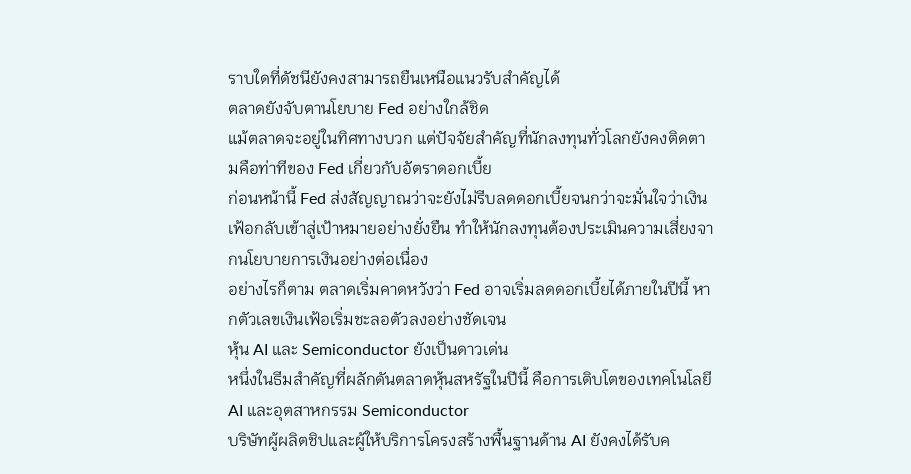ราบใดที่ดัชนียังคงสามารถยืนเหนือแนวรับสำคัญได้
ตลาดยังจับตานโยบาย Fed อย่างใกล้ชิด
แม้ตลาดจะอยู่ในทิศทางบวก แต่ปัจจัยสำคัญที่นักลงทุนทั่วโลกยังคงติดตามคือท่าทีของ Fed เกี่ยวกับอัตราดอกเบี้ย
ก่อนหน้านี้ Fed ส่งสัญญาณว่าจะยังไม่รีบลดดอกเบี้ยจนกว่าจะมั่นใจว่าเงินเฟ้อกลับเข้าสู่เป้าหมายอย่างยั่งยืน ทำให้นักลงทุนต้องประเมินความเสี่ยงจากนโยบายการเงินอย่างต่อเนื่อง
อย่างไรก็ตาม ตลาดเริ่มคาดหวังว่า Fed อาจเริ่มลดดอกเบี้ยได้ภายในปีนี้ หากตัวเลขเงินเฟ้อเริ่มชะลอตัวลงอย่างชัดเจน
หุ้น AI และ Semiconductor ยังเป็นดาวเด่น
หนึ่งในธีมสำคัญที่ผลักดันตลาดหุ้นสหรัฐในปีนี้ คือการเติบโตของเทคโนโลยี AI และอุตสาหกรรม Semiconductor
บริษัทผู้ผลิตชิปและผู้ให้บริการโครงสร้างพื้นฐานด้าน AI ยังคงได้รับค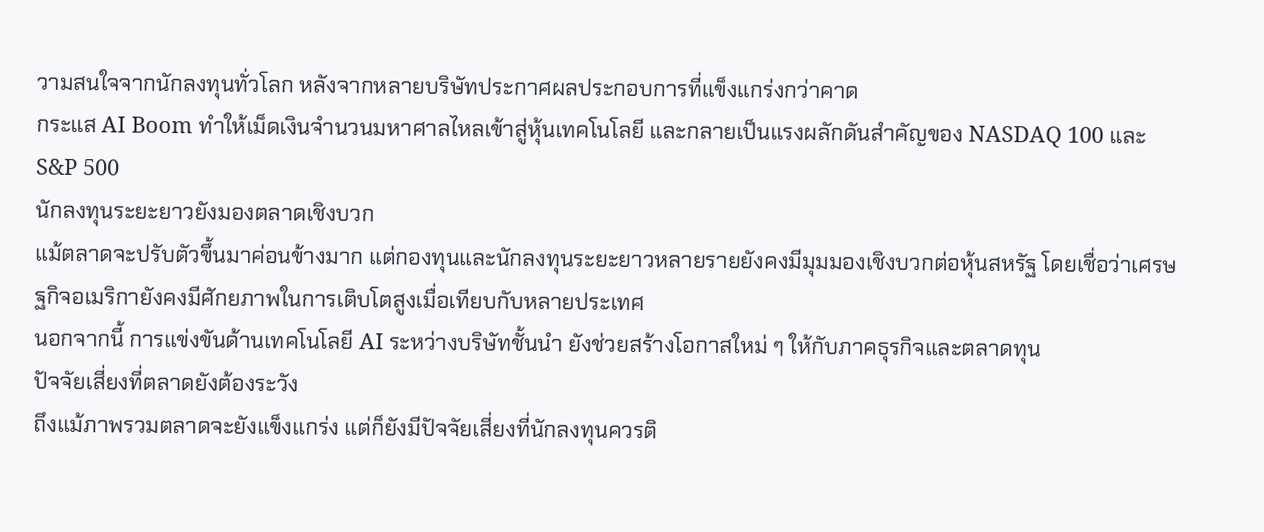วามสนใจจากนักลงทุนทั่วโลก หลังจากหลายบริษัทประกาศผลประกอบการที่แข็งแกร่งกว่าคาด
กระแส AI Boom ทำให้เม็ดเงินจำนวนมหาศาลไหลเข้าสู่หุ้นเทคโนโลยี และกลายเป็นแรงผลักดันสำคัญของ NASDAQ 100 และ S&P 500
นักลงทุนระยะยาวยังมองตลาดเชิงบวก
แม้ตลาดจะปรับตัวขึ้นมาค่อนข้างมาก แต่กองทุนและนักลงทุนระยะยาวหลายรายยังคงมีมุมมองเชิงบวกต่อหุ้นสหรัฐ โดยเชื่อว่าเศรษฐกิจอเมริกายังคงมีศักยภาพในการเติบโตสูงเมื่อเทียบกับหลายประเทศ
นอกจากนี้ การแข่งขันด้านเทคโนโลยี AI ระหว่างบริษัทชั้นนำ ยังช่วยสร้างโอกาสใหม่ ๆ ให้กับภาคธุรกิจและตลาดทุน
ปัจจัยเสี่ยงที่ตลาดยังต้องระวัง
ถึงแม้ภาพรวมตลาดจะยังแข็งแกร่ง แต่ก็ยังมีปัจจัยเสี่ยงที่นักลงทุนควรติ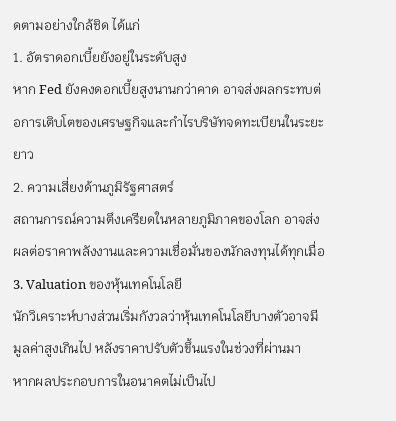ดตามอย่างใกล้ชิด ได้แก่
1. อัตราดอกเบี้ยยังอยู่ในระดับสูง
หาก Fed ยังคงดอกเบี้ยสูงนานกว่าคาด อาจส่งผลกระทบต่อการเติบโตของเศรษฐกิจและกำไรบริษัทจดทะเบียนในระยะยาว
2. ความเสี่ยงด้านภูมิรัฐศาสตร์
สถานการณ์ความตึงเครียดในหลายภูมิภาคของโลก อาจส่งผลต่อราคาพลังงานและความเชื่อมั่นของนักลงทุนได้ทุกเมื่อ
3. Valuation ของหุ้นเทคโนโลยี
นักวิเคราะห์บางส่วนเริ่มกังวลว่าหุ้นเทคโนโลยีบางตัวอาจมีมูลค่าสูงเกินไป หลังราคาปรับตัวขึ้นแรงในช่วงที่ผ่านมา
หากผลประกอบการในอนาคตไม่เป็นไป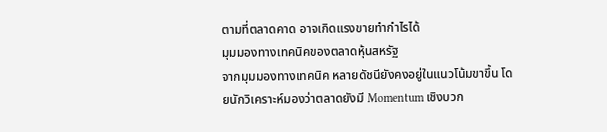ตามที่ตลาดคาด อาจเกิดแรงขายทำกำไรได้
มุมมองทางเทคนิคของตลาดหุ้นสหรัฐ
จากมุมมองทางเทคนิค หลายดัชนียังคงอยู่ในแนวโน้มขาขึ้น โดยนักวิเคราะห์มองว่าตลาดยังมี Momentum เชิงบวก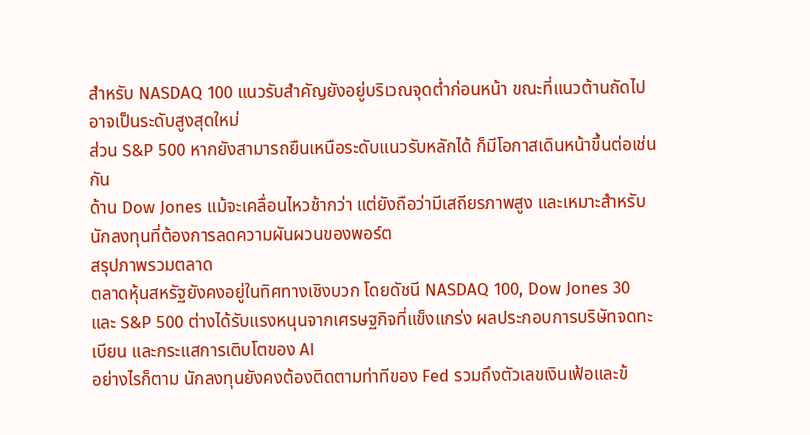สำหรับ NASDAQ 100 แนวรับสำคัญยังอยู่บริเวณจุดต่ำก่อนหน้า ขณะที่แนวต้านถัดไปอาจเป็นระดับสูงสุดใหม่
ส่วน S&P 500 หากยังสามารถยืนเหนือระดับแนวรับหลักได้ ก็มีโอกาสเดินหน้าขึ้นต่อเช่นกัน
ด้าน Dow Jones แม้จะเคลื่อนไหวช้ากว่า แต่ยังถือว่ามีเสถียรภาพสูง และเหมาะสำหรับนักลงทุนที่ต้องการลดความผันผวนของพอร์ต
สรุปภาพรวมตลาด
ตลาดหุ้นสหรัฐยังคงอยู่ในทิศทางเชิงบวก โดยดัชนี NASDAQ 100, Dow Jones 30 และ S&P 500 ต่างได้รับแรงหนุนจากเศรษฐกิจที่แข็งแกร่ง ผลประกอบการบริษัทจดทะเบียน และกระแสการเติบโตของ AI
อย่างไรก็ตาม นักลงทุนยังคงต้องติดตามท่าทีของ Fed รวมถึงตัวเลขเงินเฟ้อและข้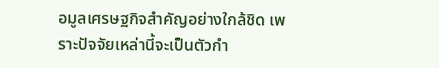อมูลเศรษฐกิจสำคัญอย่างใกล้ชิด เพราะปัจจัยเหล่านี้จะเป็นตัวกำ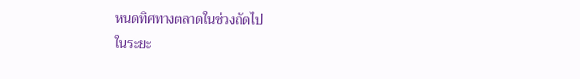หนดทิศทางตลาดในช่วงถัดไป
ในระยะ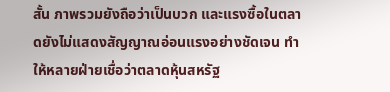สั้น ภาพรวมยังถือว่าเป็นบวก และแรงซื้อในตลาดยังไม่แสดงสัญญาณอ่อนแรงอย่างชัดเจน ทำให้หลายฝ่ายเชื่อว่าตลาดหุ้นสหรัฐ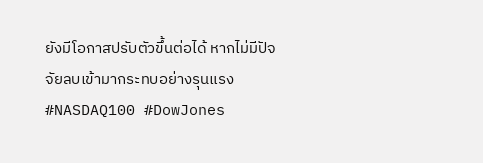ยังมีโอกาสปรับตัวขึ้นต่อได้ หากไม่มีปัจจัยลบเข้ามากระทบอย่างรุนแรง
#NASDAQ100 #DowJones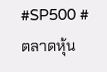#SP500 #ตลาดหุ้น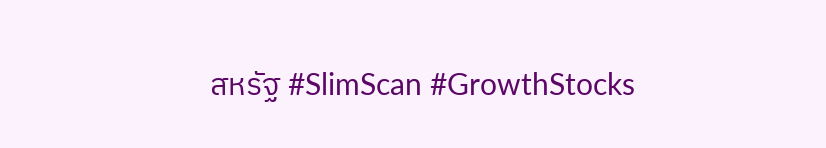สหรัฐ #SlimScan #GrowthStocks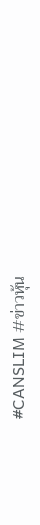#CANSLIM #ข่าวหุ้น